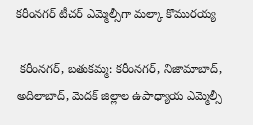కరీంనగర్ టీచర్ ఎమ్మెల్సీగా మల్కా కొమురయ్య

 కరీంనగర్, బతుకమ్మ: కరీంనగర్, నిజామాబాద్, అదిలాబాద్, మెదక్ జిల్లాల ఉపాధ్యాయ ఎమ్మెల్సీ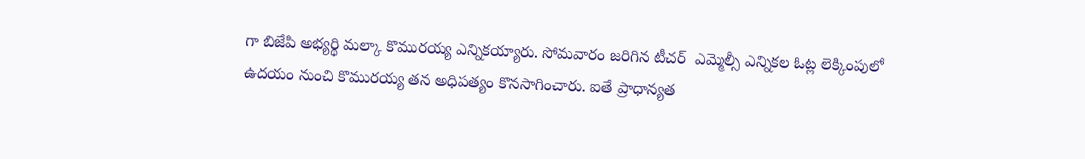గా బిజేపి అభ్యర్థి మల్కా కొమురయ్య ఎన్నికయ్యారు. సోమవారం జరిగిన టీచర్  ఎమ్మెల్సీ ఎన్నికల ఓట్ల లెక్కింపులో ఉదయం నుంచి కొమురయ్య తన అధిపత్యం కొనసాగించారు. ఐతే ప్రాధాన్యత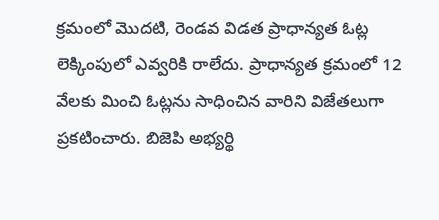క్రమంలో మొదటి, రెండవ విడత ప్రాధాన్యత ఓట్ల లెక్కింపులో ఎవ్వరికి రాలేదు. ప్రాధాన్యత క్రమంలో 12 వేలకు మించి ఓట్లను సాధించిన వారిని విజేతలుగా ప్రకటించారు. బిజెపి అభ్యర్థి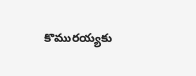కొమురయ్యకు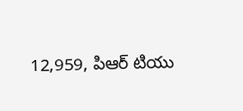12,959, పిఆర్ టియు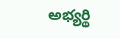అభ్యర్థి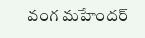వంగ మహేందర్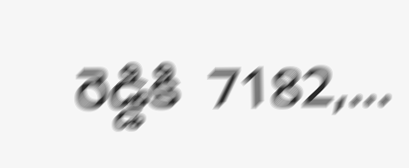రెడ్డికి  7182,...